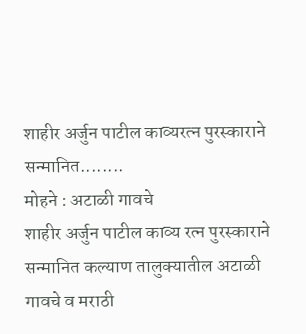शाहीर अर्जुन पाटील काव्यरत्न पुरस्काराने सन्मानित........
मोहने : अटाळी गावचे
शाहीर अर्जुन पाटील काव्य रत्न पुरस्काराने सन्मानित कल्याण तालुक्यातील अटाळी गावचे व मराठी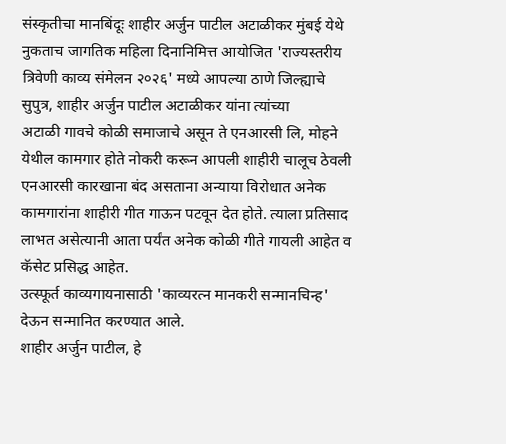संस्कृतीचा मानबिंदूः शाहीर अर्जुन पाटील अटाळीकर मुंबई येथे नुकताच जागतिक महिला दिनानिमित्त आयोजित 'राज्यस्तरीय त्रिवेणी काव्य संमेलन २०२६' मध्ये आपल्या ठाणे जिल्ह्याचे सुपुत्र, शाहीर अर्जुन पाटील अटाळीकर यांना त्यांच्या
अटाळी गावचे कोळी समाजाचे असून ते एनआरसी लि, मोहने येथील कामगार होते नोकरी करून आपली शाहीरी चालूच ठेवली एनआरसी कारखाना बंद असताना अन्याया विरोधात अनेक कामगारांना शाहीरी गीत गाऊन पटवून देत होते. त्याला प्रतिसाद लाभत असेत्यानी आता पर्यंत अनेक कोळी गीते गायली आहेत व कॅसेट प्रसिद्ध आहेत.
उत्स्फूर्त काव्यगायनासाठी 'काव्यरत्न मानकरी सन्मानचिन्ह' देऊन सन्मानित करण्यात आले.
शाहीर अर्जुन पाटील, हे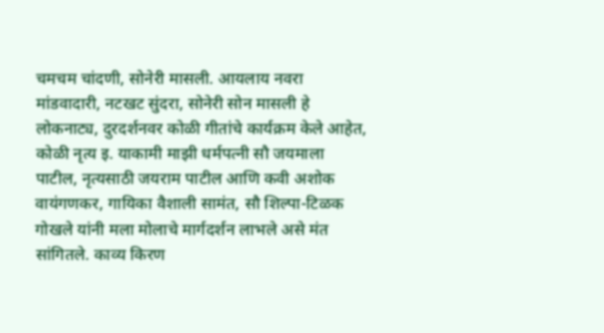चमचम चांदणी, सोनेरी मासली. आयलाय नवरा मांडवादारी, नटखट सुंदरा, सोनेरी सोन मासली हे लोकनाट्य, दुरदर्शनवर कोळी गीतांचे कार्यक्रम केले आहेत, कोळी नृत्य इ. याकामी माझी धर्मपत्नी सौ जयमाला पाटील, नृत्यसाठी जयराम पाटील आणि कवी अशोक वायंगणकर, गायिका वैशाली सामंत, सौ शिल्पा-टिळक गोखले यांनी मला मोलाचे मार्गदर्शन लाभले असे मंत सांगितले. काव्य किरण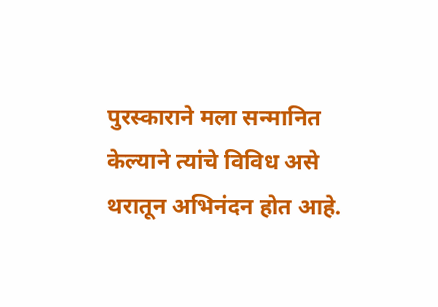पुरस्काराने मला सन्मानित केल्याने त्यांचे विविध असे थरातून अभिनंदन होत आहे.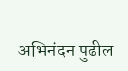अभिनंदन पुढील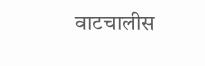वाटचालीस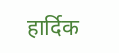हार्दिक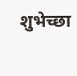शुभेच्छा